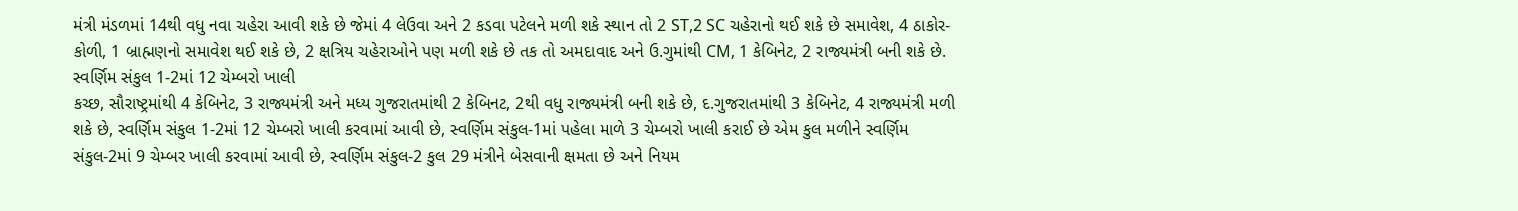મંત્રી મંડળમાં 14થી વધુ નવા ચહેરા આવી શકે છે જેમાં 4 લેઉવા અને 2 કડવા પટેલને મળી શકે સ્થાન તો 2 ST,2 SC ચહેરાનો થઈ શકે છે સમાવેશ, 4 ઠાકોર-કોળી, 1 બ્રાહ્મણનો સમાવેશ થઈ શકે છે, 2 ક્ષત્રિય ચહેરાઓને પણ મળી શકે છે તક તો અમદાવાદ અને ઉ.ગુમાંથી CM, 1 કેબિનેટ, 2 રાજ્યમંત્રી બની શકે છે.
સ્વર્ણિમ સંકુલ 1-2માં 12 ચેમ્બરો ખાલી
કચ્છ, સૌરાષ્ટ્રમાંથી 4 કેબિનેટ, 3 રાજ્યમંત્રી અને મધ્ય ગુજરાતમાંથી 2 કેબિનટ, 2થી વધુ રાજ્યમંત્રી બની શકે છે, દ.ગુજરાતમાંથી 3 કેબિનેટ, 4 રાજ્યમંત્રી મળી શકે છે, સ્વર્ણિમ સંકુલ 1-2માં 12 ચેમ્બરો ખાલી કરવામાં આવી છે, સ્વર્ણિમ સંકુલ-1માં પહેલા માળે 3 ચેમ્બરો ખાલી કરાઈ છે એમ કુલ મળીને સ્વર્ણિમ સંકુલ-2માં 9 ચેમ્બર ખાલી કરવામાં આવી છે, સ્વર્ણિમ સંકુલ-2 કુલ 29 મંત્રીને બેસવાની ક્ષમતા છે અને નિયમ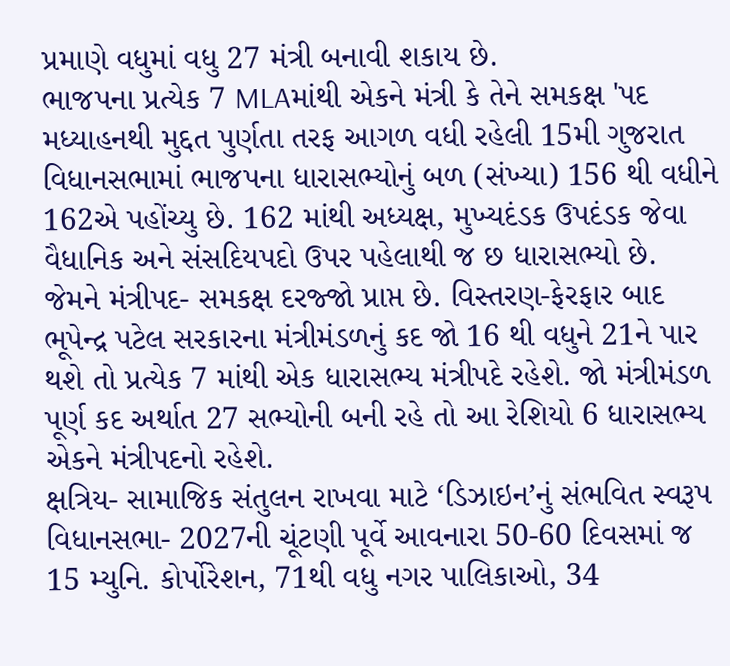પ્રમાણે વધુમાં વધુ 27 મંત્રી બનાવી શકાય છે.
ભાજપના પ્રત્યેક 7 MLAમાંથી એકને મંત્રી કે તેને સમકક્ષ 'પદ
મધ્યાહનથી મુદ્દત પુર્ણતા તરફ આગળ વધી રહેલી 15મી ગુજરાત વિધાનસભામાં ભાજપના ધારાસભ્યોનું બળ (સંખ્યા) 156 થી વધીને 162એ પહોંચ્યુ છે. 162 માંથી અધ્યક્ષ, મુખ્યદંડક ઉપદંડક જેવા વૈધાનિક અને સંસદિયપદો ઉપર પહેલાથી જ છ ધારાસભ્યો છે. જેમને મંત્રીપદ- સમકક્ષ દરજ્જો પ્રાપ્ત છે. વિસ્તરણ-ફેરફાર બાદ ભૂપેન્દ્ર પટેલ સરકારના મંત્રીમંડળનું કદ જો 16 થી વધુને 21ને પાર થશે તો પ્રત્યેક 7 માંથી એક ધારાસભ્ય મંત્રીપદે રહેશે. જો મંત્રીમંડળ પૂર્ણ કદ અર્થાત 27 સભ્યોની બની રહે તો આ રેશિયો 6 ધારાસભ્ય એકને મંત્રીપદનો રહેશે.
ક્ષત્રિય- સામાજિક સંતુલન રાખવા માટે ‘ડિઝાઇન’નું સંભવિત સ્વરૂપ
વિધાનસભા- 2027ની ચૂંટણી પૂર્વે આવનારા 50-60 દિવસમાં જ 15 મ્યુનિ. કોર્પોરેશન, 71થી વધુ નગર પાલિકાઓ, 34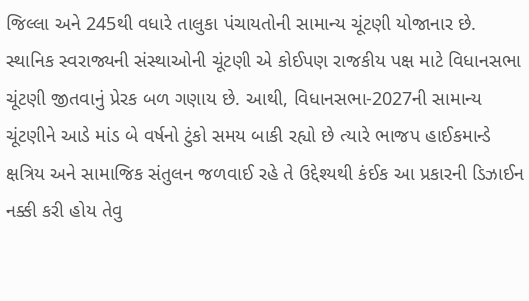જિલ્લા અને 245થી વધારે તાલુકા પંચાયતોની સામાન્ય ચૂંટણી યોજાનાર છે. સ્થાનિક સ્વરાજ્યની સંસ્થાઓની ચૂંટણી એ કોઈપણ રાજકીય પક્ષ માટે વિધાનસભા ચૂંટણી જીતવાનું પ્રેરક બળ ગણાય છે. આથી, વિધાનસભા-2027ની સામાન્ય ચૂંટણીને આડે માંડ બે વર્ષનો ટુંકો સમય બાકી રહ્યો છે ત્યારે ભાજપ હાઈકમાન્ડે ક્ષત્રિય અને સામાજિક સંતુલન જળવાઈ રહે તે ઉદ્દેશ્યથી કંઈક આ પ્રકારની ડિઝાઈન નક્કી કરી હોય તેવુ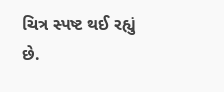ચિત્ર સ્પષ્ટ થઈ રહ્યું છે.